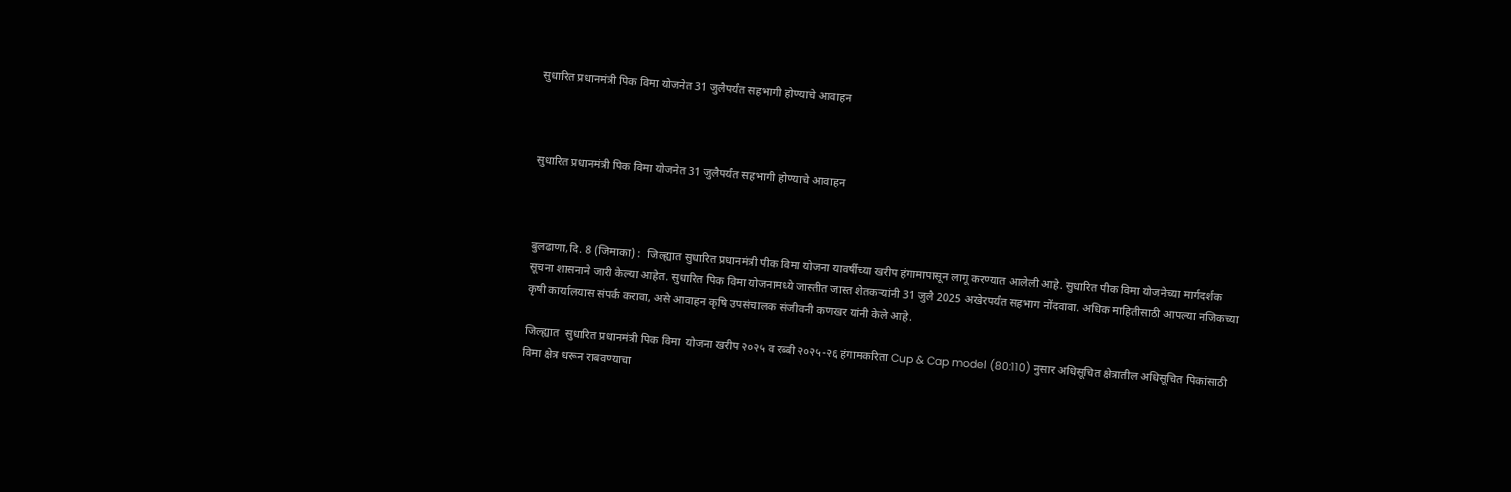सुधारित प्रधानमंत्री पिक विमा योजनेत 31 जुलैपर्यंत सहभागी होण्याचे आवाहन



सुधारित प्रधानमंत्री पिक विमा योजनेत 31 जुलैपर्यंत सहभागी होण्याचे आवाहन



बुलढाणा,दि. 8 (जिमाका) :  जिल्ह्यात सुधारित प्रधानमंत्री पीक विमा योजना यावर्षीच्या खरीप हंगामापासून लागू करण्यात आलेली आहे. सुधारित पीक विमा योजनेच्या मार्गदर्शक सूचना शासनाने जारी केल्या आहेत. सुधारित पिक विमा योजनामध्ये जास्तीत जास्त शेतकऱ्यांनी 31 जुलै 2025 अखेरपर्यंत सहभाग नोंदवावा. अधिक माहितीसाठी आपल्या नजिकच्या कृषी कार्यालयास संपर्क करावा, असे आवाहन कृषि उपसंचालक संजीवनी कणखर यांनी केले आहे.

जिल्ह्यात  सुधारित प्रधानमंत्री पिक विमा  योजना खरीप २०२५ व रब्बी २०२५-२६ हंगामकरिता Cup & Cap model (80:110) नुसार अधिसूचित क्षेत्रातील अधिसूचित पिकांसाठी विमा क्षेत्र धरून राबवण्याचा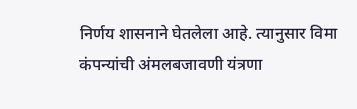निर्णय शासनाने घेतलेला आहे. त्यानुसार विमा कंपन्यांची अंमलबजावणी यंत्रणा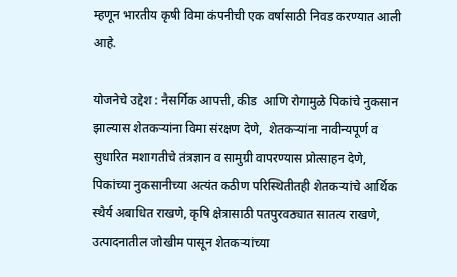म्हणून भारतीय कृषी विमा कंपनीची एक वर्षासाठी निवड करण्यात आली आहे.

योजनेचे उद्देश : नैसर्गिक आपत्ती, कीड  आणि रोगामुळे पिकांचे नुकसान झाल्यास शेतकऱ्यांना विमा संरक्षण देणे,  शेतकऱ्यांना नावीन्यपूर्ण व सुधारित मशागतीचे तंत्रज्ञान व सामुग्री वापरण्यास प्रोत्साहन देणे, पिकांच्या नुकसानीच्या अत्यंत कठीण परिस्थितीतही शेतकऱ्यांचे आर्थिक स्थैर्य अबाधित राखणे, कृषि क्षेत्रासाठी पतपुरवठ्यात सातत्य राखणे, उत्पादनातील जोखीम पासून शेतकऱ्यांच्या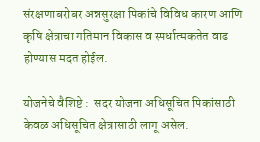संरक्षणाबरोबर अन्नसुरक्षा पिकांचे विविध कारण आणि कृषि क्षेत्राचा गतिमान विकास व स्पर्धात्मकतेत वाढ होण्यास मदत होईल.

योजनेचे वैशिष्टे :  सदर योजना अधिसूचित पिकांसाठी केवळ अधिसूचित क्षेत्रासाठी लागू असेल.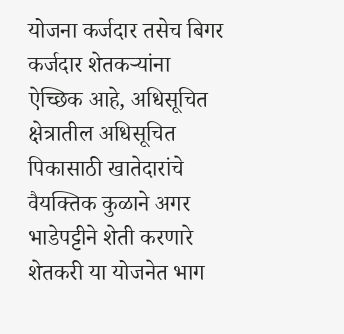योजना कर्जदार तसेच बिगर कर्जदार शेतकऱ्यांना ऐच्छिक आहे, अधिसूचित क्षेत्रातील अधिसूचित पिकासाठी खातेदारांचे वैयक्तिक कुळाने अगर भाडेपट्टीने शेती करणारे शेतकरी या योजनेत भाग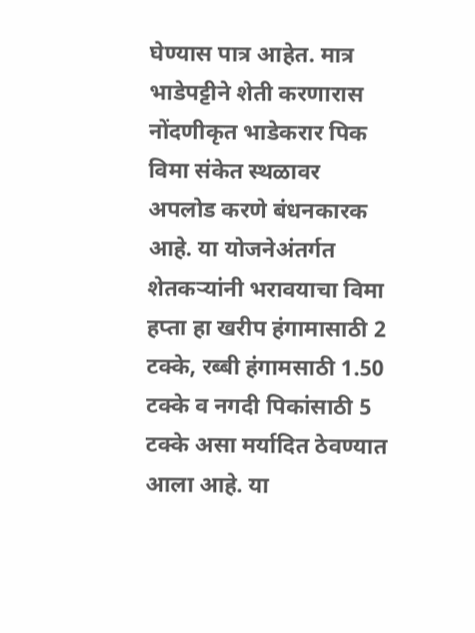घेण्यास पात्र आहेत. मात्र भाडेपट्टीने शेती करणारास नोंदणीकृत भाडेकरार पिक विमा संकेत स्थळावर अपलोड करणे बंधनकारक आहे. या योजनेअंतर्गत शेतकऱ्यांनी भरावयाचा विमा हप्ता हा खरीप हंगामासाठी 2 टक्के, रब्बी हंगामसाठी 1.50 टक्के व नगदी पिकांसाठी 5 टक्के असा मर्यादित ठेवण्यात आला आहे. या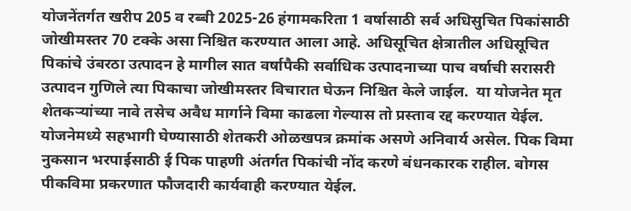योजनेंतर्गत खरीप 205 व रब्बी 2025-26 हंगामकरिता 1 वर्षासाठी सर्व अधिसुचित पिकांसाठी जोखीमस्तर 70 टक्के असा निश्चित करण्यात आला आहे. अधिसूचित क्षेत्रातील अधिसूचित पिकांचे उंबरठा उत्पादन हे मागील सात वर्षापैकी सर्वाधिक उत्पादनाच्या पाच वर्षाची सरासरी उत्पादन गुणिले त्या पिकाचा जोखीमस्तर विचारात घेऊन निश्चित केले जाईल.  या योजनेत मृत शेतकऱ्यांच्या नावे तसेच अवैध मार्गाने विमा काढला गेल्यास तो प्रस्ताव रद्द करण्यात येईल. योजनेमध्ये सहभागी घेण्यासाठी शेतकरी ओळखपत्र क्रमांक असणे अनिवार्य असेल. पिक विमा नुकसान भरपाईसाठी ई पिक पाहणी अंतर्गत पिकांची नोंद करणे बंधनकारक राहील. बोगस पीकविमा प्रकरणात फौजदारी कार्यवाही करण्यात येईल.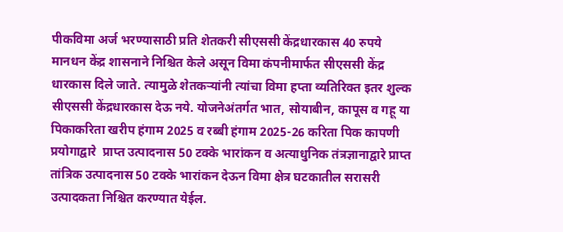पीकविमा अर्ज भरण्यासाठी प्रति शेतकरी सीएससी केंद्रधारकास 40 रुपये मानधन केंद्र शासनाने निश्चित केले असून विमा कंपनीमार्फत सीएससी केंद्र धारकास दिले जाते. त्यामुळे शेतकऱ्यांनी त्यांचा विमा हप्ता व्यतिरिक्त इतर शुल्क सीएससी केंद्रधारकास देऊ नये. योजनेअंतर्गत भात, सोयाबीन, कापूस व गहू या पिकाकरिता खरीप हंगाम 2025 व रब्बी हंगाम 2025-26 करिता पिक कापणी प्रयोगाद्वारे  प्राप्त उत्पादनास 50 टक्के भारांकन व अत्याधुनिक तंत्रज्ञानाद्वारे प्राप्त तांत्रिक उत्पादनास 50 टक्के भारांकन देऊन विमा क्षेत्र घटकातील सरासरी उत्पादकता निश्चित करण्यात येईल.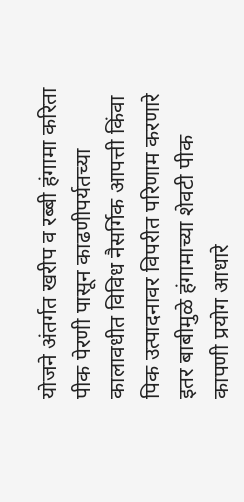योजने अंतर्गत खरीप व रब्बी हंगामा करिता पीक पेरणी पासून काढणीपर्यतच्या कालावधीत विविध नैसर्गिक आपत्ती किंवा पिक उत्पादनावर विपरीत परिणाम करणारे इतर बाबीमुळे हंगामाच्या शेवटी पीक कापणी प्रयोग आधारे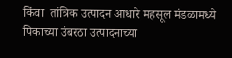किंवा  तांत्रिक उत्पादन आधारे महसूल मंडळामध्ये पिकाच्या उंबरठा उत्पादनाच्या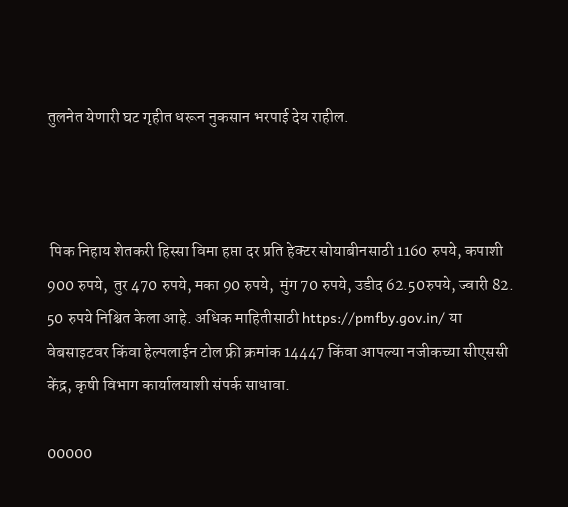तुलनेत येणारी घट गृहीत धरून नुकसान भरपाई देय राहील.



 पिक निहाय शेतकरी हिस्सा विमा हप्ता दर प्रति हेक्टर सोयाबीनसाठी 1160 रुपये, कपाशी 900 रुपये,  तुर 470 रुपये, मका 90 रुपये,  मुंग 70 रुपये, उडीद 62.50रुपये, ज्वारी 82. 50 रुपये निश्चित केला आहे. अधिक माहितीसाठी https://pmfby.gov.in/ या वेबसाइटवर किंवा हेल्पलाईन टोल फ्री क्रमांक 14447 किंवा आपल्या नजीकच्या सीएससी केंद्र, कृषी विभाग कार्यालयाशी संपर्क साधावा.

00000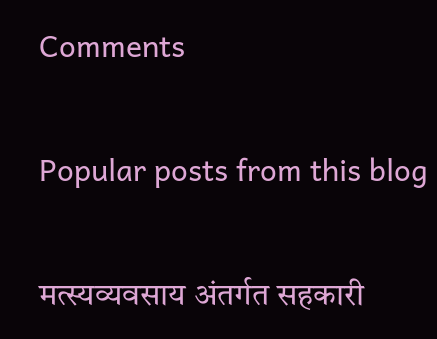Comments

Popular posts from this blog

मत्स्यव्यवसाय अंतर्गत सहकारी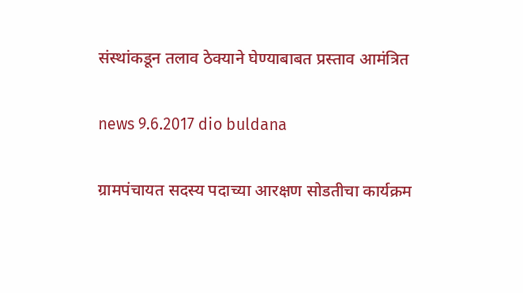संस्थांकडून तलाव ठेक्याने घेण्याबाबत प्रस्ताव आमंत्रित

news 9.6.2017 dio buldana

ग्रामपंचायत सदस्य पदाच्या आरक्षण सोडतीचा कार्यक्रम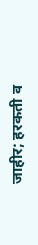जाहीर; हरकती व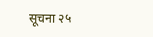सूचना २५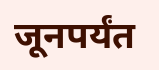जूनपर्यंत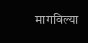मागविल्या